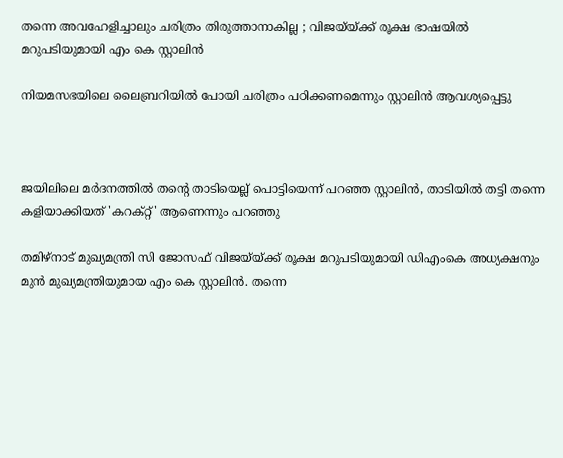തന്നെ അവഹേളിച്ചാലും ചരിത്രം തിരുത്താനാകില്ല ; വിജയ്‌യ്ക്ക് രൂക്ഷ ഭാഷയില്‍ മറുപടിയുമായി എം കെ സ്റ്റാലിന്‍

നിയമസഭയിലെ ലൈബ്രറിയില്‍ പോയി ചരിത്രം പഠിക്കണമെന്നും സ്റ്റാലിന്‍ ആവശ്യപ്പെട്ടു



ജയിലിലെ മര്‍ദനത്തില്‍ തന്റെ താടിയെല്ല് പൊട്ടിയെന്ന് പറഞ്ഞ സ്റ്റാലിന്‍, താടിയില്‍ തട്ടി തന്നെ കളിയാക്കിയത് 'കറക്റ്റ്' ആണെന്നും പറഞ്ഞു

തമിഴ്‌നാട് മുഖ്യമന്ത്രി സി ജോസഫ് വിജയ്‌യ്ക്ക് രൂക്ഷ മറുപടിയുമായി ഡിഎംകെ അധ്യക്ഷനും മുന്‍ മുഖ്യമന്ത്രിയുമായ എം കെ സ്റ്റാലിന്‍. തന്നെ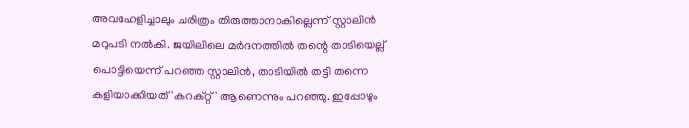അവഹേളിച്ചാലും ചരിത്രം തിരുത്താനാകില്ലെന്ന് സ്റ്റാലിന്‍ മറുപടി നല്‍കി. ജയിലിലെ മര്‍ദനത്തില്‍ തന്റെ താടിയെല്ല് പൊട്ടിയെന്ന് പറഞ്ഞ സ്റ്റാലിന്‍, താടിയില്‍ തട്ടി തന്നെ കളിയാക്കിയത് 'കറക്റ്റ്' ആണെന്നും പറഞ്ഞു. ഇപ്പോഴും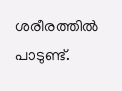ശരീരത്തില്‍ പാടുണ്ട്.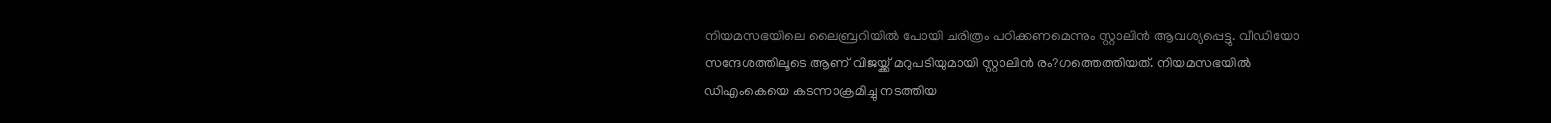നിയമസഭയിലെ ലൈബ്രറിയില്‍ പോയി ചരിത്രം പഠിക്കണമെന്നും സ്റ്റാലിന്‍ ആവശ്യപ്പെട്ടു. വീഡിയോ സന്ദേശത്തിലൂടെ ആണ് വിജയ്ക്ക് മറുപടിയുമായി സ്റ്റാലിന്‍ രം?ഗത്തെത്തിയത്. നിയമസഭയില്‍ ഡിഎംകെയെ കടന്നാക്രമിച്ചു നടത്തിയ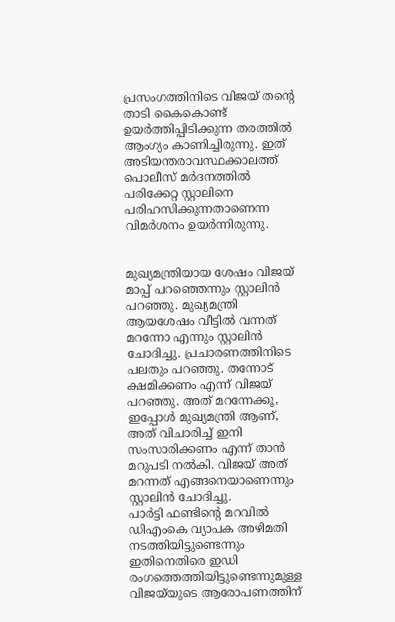പ്രസംഗത്തിനിടെ വിജയ് തന്റെ താടി കൈകൊണ്ട് ഉയര്‍ത്തിപ്പിടിക്കുന്ന തരത്തില്‍ ആംഗ്യം കാണിച്ചിരുന്നു. ഇത് അടിയന്തരാവസ്ഥക്കാലത്ത് പൊലീസ് മര്‍ദനത്തില്‍ പരിക്കേറ്റ സ്റ്റാലിനെ പരിഹസിക്കുന്നതാണെന്ന വിമര്‍ശനം ഉയര്‍ന്നിരുന്നു.


മുഖ്യമന്ത്രിയായ ശേഷം വിജയ് മാപ്പ് പറഞ്ഞെന്നും സ്റ്റാലിന്‍ പറഞ്ഞു. മുഖ്യമന്ത്രി ആയശേഷം വീട്ടില്‍ വന്നത് മറന്നോ എന്നും സ്റ്റാലിന്‍ ചോദിച്ചു. പ്രചാരണത്തിനിടെ പലതും പറഞ്ഞു. തന്നോട് ക്ഷമിക്കണം എന്ന് വിജയ് പറഞ്ഞു. അത് മറന്നേക്കൂ, ഇപ്പോള്‍ മുഖ്യമന്ത്രി ആണ്, അത് വിചാരിച്ച് ഇനി സംസാരിക്കണം എന്ന് താന്‍ മറുപടി നല്‍കി. വിജയ് അത് മറന്നത് എങ്ങനെയാണെന്നും സ്റ്റാലിന്‍ ചോദിച്ചു.
പാര്‍ട്ടി ഫണ്ടിന്റെ മറവില്‍ ഡിഎംകെ വ്യാപക അഴിമതി നടത്തിയിട്ടുണ്ടെന്നും ഇതിനെതിരെ ഇഡി രംഗത്തെത്തിയിട്ടുണ്ടെന്നുമുള്ള വിജയ്‌യുടെ ആരോപണത്തിന്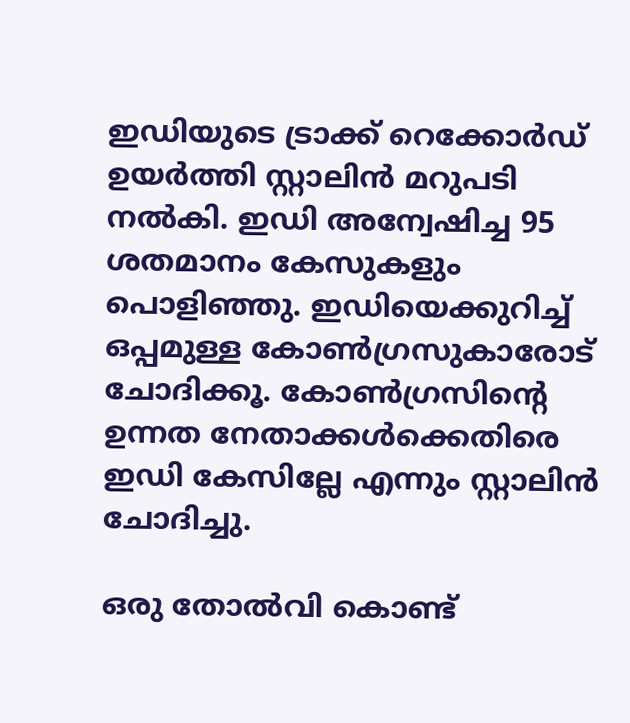ഇഡിയുടെ ട്രാക്ക് റെക്കോര്‍ഡ് ഉയര്‍ത്തി സ്റ്റാലിന്‍ മറുപടി നല്‍കി. ഇഡി അന്വേഷിച്ച 95 ശതമാനം കേസുകളും പൊളിഞ്ഞു. ഇഡിയെക്കുറിച്ച് ഒപ്പമുള്ള കോണ്‍ഗ്രസുകാരോട് ചോദിക്കൂ. കോണ്‍ഗ്രസിന്റെ ഉന്നത നേതാക്കള്‍ക്കെതിരെ ഇഡി കേസില്ലേ എന്നും സ്റ്റാലിന്‍ ചോദിച്ചു.

ഒരു തോല്‍വി കൊണ്ട്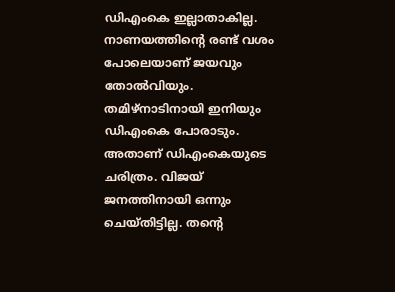ഡിഎംകെ ഇല്ലാതാകില്ല. നാണയത്തിന്റെ രണ്ട് വശം പോലെയാണ് ജയവും തോല്‍വിയും. തമിഴ്‌നാടിനായി ഇനിയും ഡിഎംകെ പോരാടും. അതാണ് ഡിഎംകെയുടെ ചരിത്രം. വിജയ് ജനത്തിനായി ഒന്നും ചെയ്തിട്ടില്ല. തന്റെ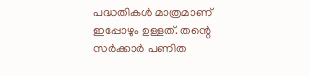പദ്ധതികള്‍ മാത്രമാണ് ഇപ്പോഴും ഉള്ളത്. തന്റെ സര്‍ക്കാര്‍ പണിത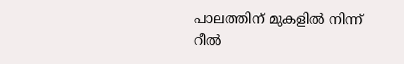പാലത്തിന് മുകളില്‍ നിന്ന് റീല്‍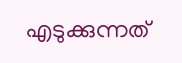എടുക്കുന്നത്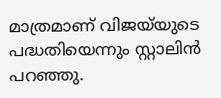മാത്രമാണ് വിജയ്‌യുടെ പദ്ധതിയെന്നും സ്റ്റാലിന്‍ പറഞ്ഞു.